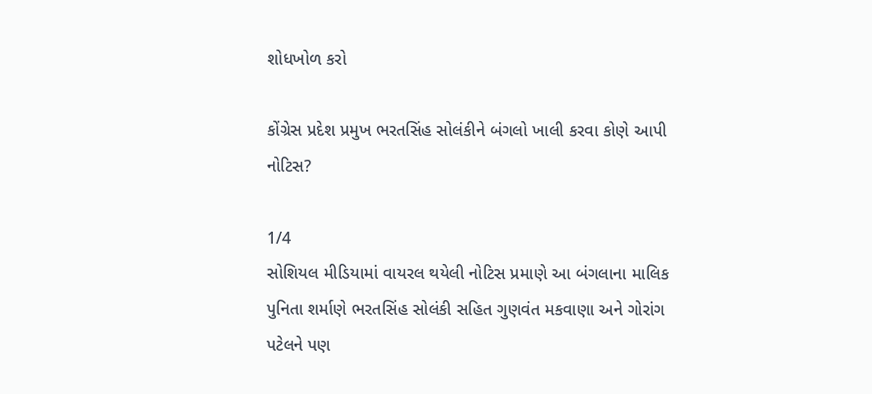શોધખોળ કરો

કોંગ્રેસ પ્રદેશ પ્રમુખ ભરતસિંહ સોલંકીને બંગલો ખાલી કરવા કોણે આપી નોટિસ?

1/4
સોશિયલ મીડિયામાં વાયરલ થયેલી નોટિસ પ્રમાણે આ બંગલાના માલિક પુનિતા શર્માણે ભરતસિંહ સોલંકી સહિત ગુણવંત મકવાણા અને ગોરાંગ પટેલને પણ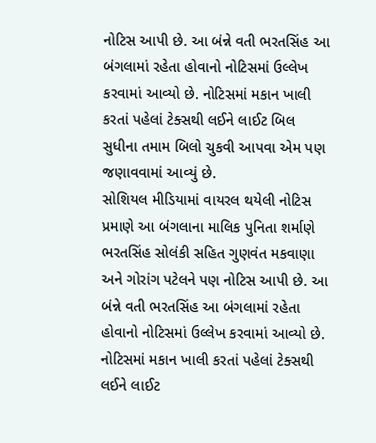નોટિસ આપી છે. આ બંન્ને વતી ભરતસિંહ આ બંગલામાં રહેતા હોવાનો નોટિસમાં ઉલ્લેખ કરવામાં આવ્યો છે. નોટિસમાં મકાન ખાલી કરતાં પહેલાં ટેક્સથી લઈને લાઈટ બિલ સુધીના તમામ બિલો ચુકવી આપવા એમ પણ જણાવવામાં આવ્યું છે.
સોશિયલ મીડિયામાં વાયરલ થયેલી નોટિસ પ્રમાણે આ બંગલાના માલિક પુનિતા શર્માણે ભરતસિંહ સોલંકી સહિત ગુણવંત મકવાણા અને ગોરાંગ પટેલને પણ નોટિસ આપી છે. આ બંન્ને વતી ભરતસિંહ આ બંગલામાં રહેતા હોવાનો નોટિસમાં ઉલ્લેખ કરવામાં આવ્યો છે. નોટિસમાં મકાન ખાલી કરતાં પહેલાં ટેક્સથી લઈને લાઈટ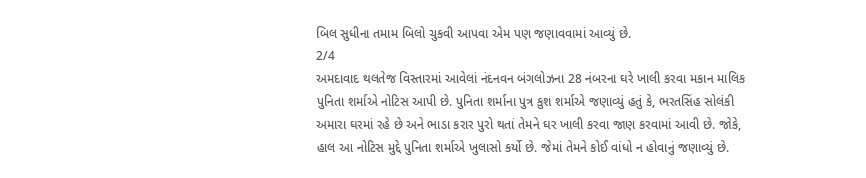બિલ સુધીના તમામ બિલો ચુકવી આપવા એમ પણ જણાવવામાં આવ્યું છે.
2/4
અમદાવાદ થલતેજ વિસ્તારમાં આવેલાં નંદનવન બંગલોઝના 28 નંબરના ઘરે ખાલી કરવા મકાન માલિક પુનિતા શર્માએ નોટિસ આપી છે. પુનિતા શર્માના પુત્ર કુશ શર્માએ જણાવ્યું હતું કે, ભરતસિંહ સોલંકી અમારા ઘરમાં રહે છે અને ભાડા કરાર પુરો થતાં તેમને ઘર ખાલી કરવા જાણ કરવામાં આવી છે. જોકે, હાલ આ નોટિસ મુદ્દે પુનિતા શર્માએ ખુલાસો કર્યો છે. જેમાં તેમને કોઈ વાંધો ન હોવાનું જણાવ્યું છે.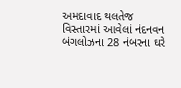અમદાવાદ થલતેજ વિસ્તારમાં આવેલાં નંદનવન બંગલોઝના 28 નંબરના ઘરે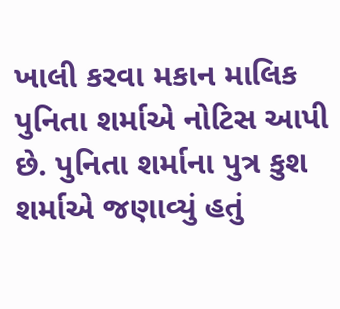ખાલી કરવા મકાન માલિક પુનિતા શર્માએ નોટિસ આપી છે. પુનિતા શર્માના પુત્ર કુશ શર્માએ જણાવ્યું હતું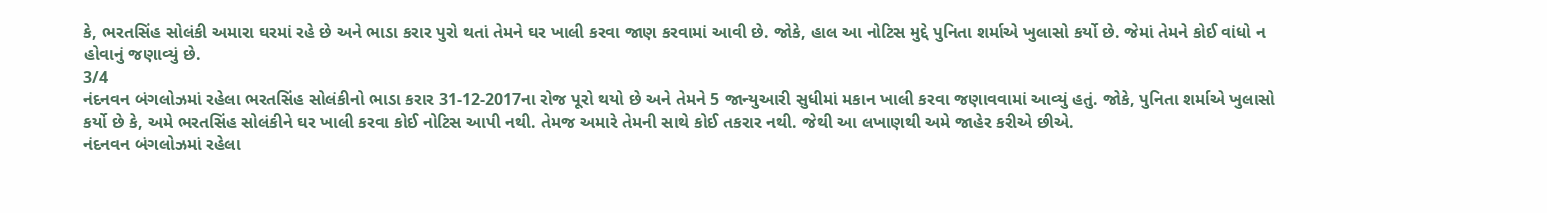કે, ભરતસિંહ સોલંકી અમારા ઘરમાં રહે છે અને ભાડા કરાર પુરો થતાં તેમને ઘર ખાલી કરવા જાણ કરવામાં આવી છે. જોકે, હાલ આ નોટિસ મુદ્દે પુનિતા શર્માએ ખુલાસો કર્યો છે. જેમાં તેમને કોઈ વાંધો ન હોવાનું જણાવ્યું છે.
3/4
નંદનવન બંગલોઝમાં રહેલા ભરતસિંહ સોલંકીનો ભાડા કરાર 31-12-2017ના રોજ પૂરો થયો છે અને તેમને 5 જાન્યુઆરી સુધીમાં મકાન ખાલી કરવા જણાવવામાં આવ્યું હતું. જોકે, પુનિતા શર્માએ ખુલાસો કર્યો છે કે, અમે ભરતસિંહ સોલંકીને ઘર ખાલી કરવા કોઈ નોટિસ આપી નથી. તેમજ અમારે તેમની સાથે કોઈ તકરાર નથી. જેથી આ લખાણથી અમે જાહેર કરીએ છીએ.
નંદનવન બંગલોઝમાં રહેલા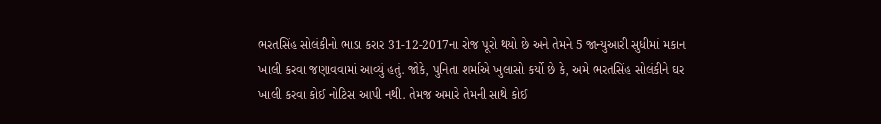ભરતસિંહ સોલંકીનો ભાડા કરાર 31-12-2017ના રોજ પૂરો થયો છે અને તેમને 5 જાન્યુઆરી સુધીમાં મકાન ખાલી કરવા જણાવવામાં આવ્યું હતું. જોકે, પુનિતા શર્માએ ખુલાસો કર્યો છે કે, અમે ભરતસિંહ સોલંકીને ઘર ખાલી કરવા કોઈ નોટિસ આપી નથી. તેમજ અમારે તેમની સાથે કોઈ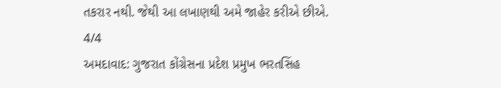તકરાર નથી. જેથી આ લખાણથી અમે જાહેર કરીએ છીએ.
4/4
અમદાવાદ: ગુજરાત કોંગ્રેસના પ્રદેશ પ્રમુખ ભરતસિંહ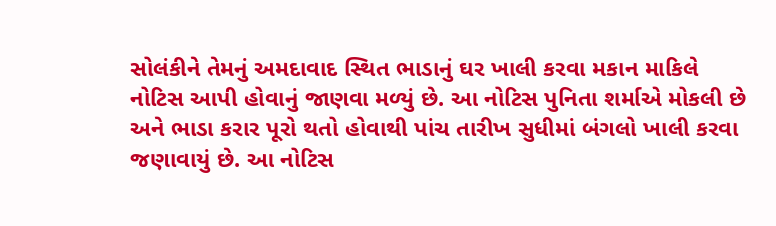સોલંકીને તેમનું અમદાવાદ સ્થિત ભાડાનું ઘર ખાલી કરવા મકાન માકિલે નોટિસ આપી હોવાનું જાણવા મળ્યું છે. આ નોટિસ પુનિતા શર્માએ મોકલી છે અને ભાડા કરાર પૂરો થતો હોવાથી પાંચ તારીખ સુધીમાં બંગલો ખાલી કરવા જણાવાયું છે. આ નોટિસ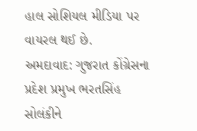હાલ સોશિયલ મીડિયા પર વાયરલ થઈ છે.
અમદાવાદ: ગુજરાત કોંગ્રેસના પ્રદેશ પ્રમુખ ભરતસિંહ સોલંકીને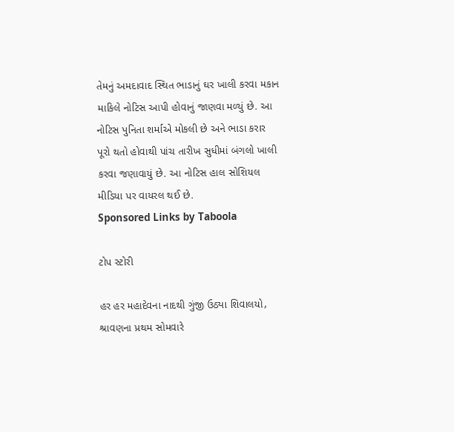તેમનું અમદાવાદ સ્થિત ભાડાનું ઘર ખાલી કરવા મકાન માકિલે નોટિસ આપી હોવાનું જાણવા મળ્યું છે. આ નોટિસ પુનિતા શર્માએ મોકલી છે અને ભાડા કરાર પૂરો થતો હોવાથી પાંચ તારીખ સુધીમાં બંગલો ખાલી કરવા જણાવાયું છે. આ નોટિસ હાલ સોશિયલ મીડિયા પર વાયરલ થઈ છે.
Sponsored Links by Taboola

ટોપ સ્ટોરી

હર હર મહાદેવના નાદથી ગુંજી ઉઠ્યા શિવાલયો, શ્રાવણના પ્રથમ સોમવારે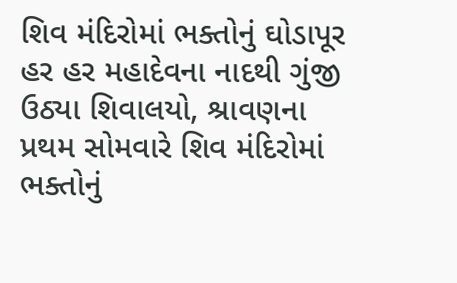શિવ મંદિરોમાં ભક્તોનું ઘોડાપૂર
હર હર મહાદેવના નાદથી ગુંજી ઉઠ્યા શિવાલયો, શ્રાવણના પ્રથમ સોમવારે શિવ મંદિરોમાં ભક્તોનું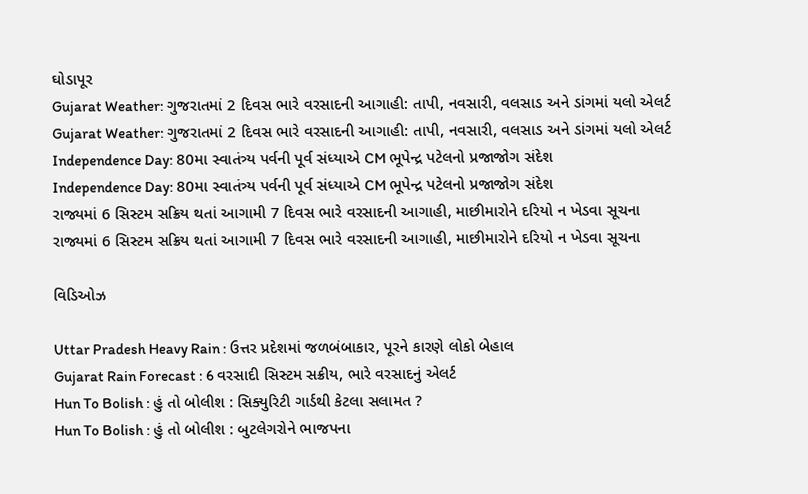ઘોડાપૂર
Gujarat Weather: ગુજરાતમાં 2 દિવસ ભારે વરસાદની આગાહી: તાપી, નવસારી, વલસાડ અને ડાંગમાં યલો એલર્ટ
Gujarat Weather: ગુજરાતમાં 2 દિવસ ભારે વરસાદની આગાહી: તાપી, નવસારી, વલસાડ અને ડાંગમાં યલો એલર્ટ
Independence Day: 80મા સ્વાતંત્ર્ય પર્વની પૂર્વ સંધ્યાએ CM ભૂપેન્દ્ર પટેલનો પ્રજાજોગ સંદેશ
Independence Day: 80મા સ્વાતંત્ર્ય પર્વની પૂર્વ સંધ્યાએ CM ભૂપેન્દ્ર પટેલનો પ્રજાજોગ સંદેશ
રાજ્યમાં 6 સિસ્ટમ સક્રિય થતાં આગામી 7 દિવસ ભારે વરસાદની આગાહી, માછીમારોને દરિયો ન ખેડવા સૂચના
રાજ્યમાં 6 સિસ્ટમ સક્રિય થતાં આગામી 7 દિવસ ભારે વરસાદની આગાહી, માછીમારોને દરિયો ન ખેડવા સૂચના

વિડિઓઝ

Uttar Pradesh Heavy Rain : ઉત્તર પ્રદેશમાં જળબંબાકાર, પૂરને કારણે લોકો બેહાલ
Gujarat Rain Forecast : 6 વરસાદી સિસ્ટમ સક્રીય, ભારે વરસાદનું એલર્ટ
Hun To Bolish : હું તો બોલીશ : સિક્યુરિટી ગાર્ડથી કેટલા સલામત ?
Hun To Bolish : હું તો બોલીશ : બુટલેગરોને ભાજપના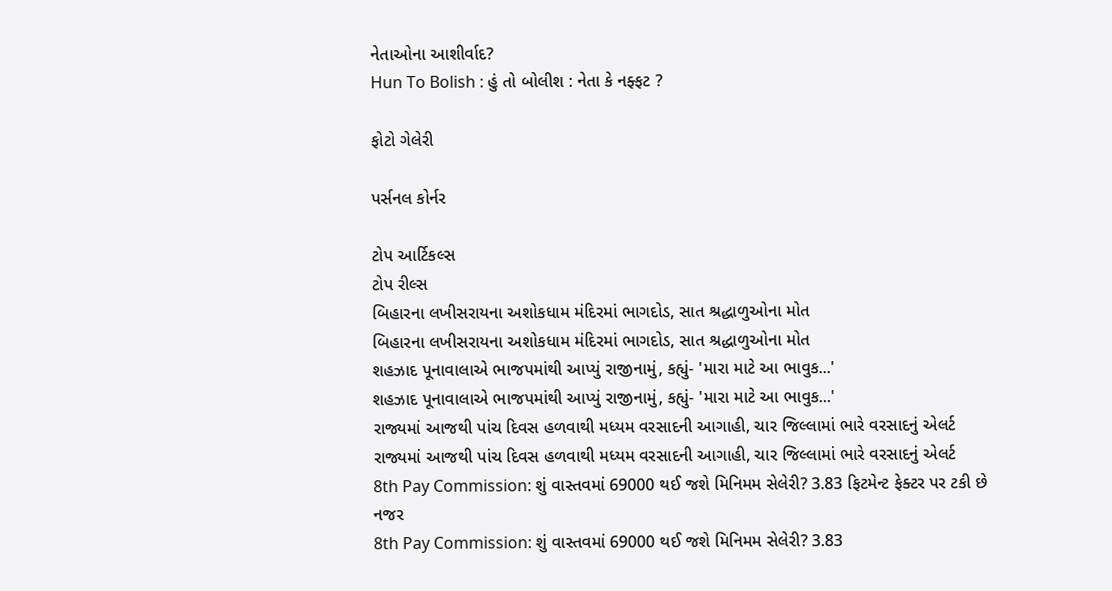નેતાઓના આશીર્વાદ?
Hun To Bolish : હું તો બોલીશ : નેતા કે નફ્ફટ ?

ફોટો ગેલેરી

પર્સનલ કોર્નર

ટોપ આર્ટિકલ્સ
ટોપ રીલ્સ
બિહારના લખીસરાયના અશોકધામ મંદિરમાં ભાગદોડ, સાત શ્રદ્ધાળુઓના મોત
બિહારના લખીસરાયના અશોકધામ મંદિરમાં ભાગદોડ, સાત શ્રદ્ધાળુઓના મોત
શહઝાદ પૂનાવાલાએ ભાજપમાંથી આપ્યું રાજીનામું, કહ્યું- 'મારા માટે આ ભાવુક...'
શહઝાદ પૂનાવાલાએ ભાજપમાંથી આપ્યું રાજીનામું, કહ્યું- 'મારા માટે આ ભાવુક...'
રાજ્યમાં આજથી પાંચ દિવસ હળવાથી મધ્યમ વરસાદની આગાહી, ચાર જિલ્લામાં ભારે વરસાદનું એલર્ટ
રાજ્યમાં આજથી પાંચ દિવસ હળવાથી મધ્યમ વરસાદની આગાહી, ચાર જિલ્લામાં ભારે વરસાદનું એલર્ટ
8th Pay Commission: શું વાસ્તવમાં 69000 થઈ જશે મિનિમમ સેલેરી? 3.83 ફિટમેન્ટ ફેક્ટર પર ટકી છે નજર
8th Pay Commission: શું વાસ્તવમાં 69000 થઈ જશે મિનિમમ સેલેરી? 3.83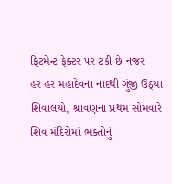ફિટમેન્ટ ફેક્ટર પર ટકી છે નજર
હર હર મહાદેવના નાદથી ગુંજી ઉઠ્યા શિવાલયો, શ્રાવણના પ્રથમ સોમવારે શિવ મંદિરોમાં ભક્તોનું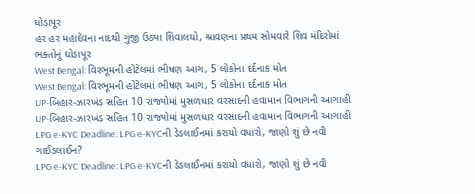ઘોડાપૂર
હર હર મહાદેવના નાદથી ગુંજી ઉઠ્યા શિવાલયો, શ્રાવણના પ્રથમ સોમવારે શિવ મંદિરોમાં ભક્તોનું ઘોડાપૂર
West Bengal: વિરભૂમની હોટેલમાં ભીષણ આગ, 5 લોકોના દર્દનાક મોત
West Bengal: વિરભૂમની હોટેલમાં ભીષણ આગ, 5 લોકોના દર્દનાક મોત
UP-બિહાર-ઝારખંડ સહિત 10 રાજ્યોમાં મુસળધાર વરસાદની હવામાન વિભાગની આગાહી
UP-બિહાર-ઝારખંડ સહિત 10 રાજ્યોમાં મુસળધાર વરસાદની હવામાન વિભાગની આગાહી
LPG e-KYC Deadline: LPG e-KYCની ડેડલાઈનમાં કરાયો વધારો, જાણો શું છે નવી ગાઈડલાઈન?
LPG e-KYC Deadline: LPG e-KYCની ડેડલાઈનમાં કરાયો વધારો, જાણો શું છે નવી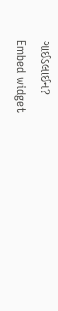ગાઈડલાઈન?
Embed widget